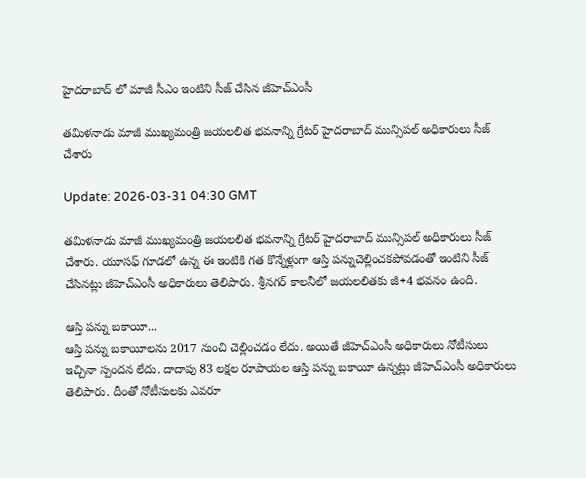హైదరాబాద్ లో మాజీ సీఎం ఇంటిని సీజ్ చేసిన జీహెచ్ఎంసీ

తమిళనాడు మాజీ ముఖ్యమంత్రి జయలలిత భవనాన్ని గ్రేటర్ హైదరాబాద్ మున్సిపల్ అధికారులు సీజ్ చేశారు

Update: 2026-03-31 04:30 GMT

తమిళనాడు మాజీ ముఖ్యమంత్రి జయలలిత భవనాన్ని గ్రేటర్ హైదరాబాద్ మున్సిపల్ అధికారులు సీజ్ చేశారు. యూసఫ్ గూడలో ఉన్న ఈ ఇంటికి గత కొన్నేళ్లుగా ఆస్తి పన్నుచెల్లించకపోవడంతో ఇంటిని సీజ్ చేసినట్లు జీహెచ్ఎంసీ అధికారులు తెలిపారు. శ్రీనగర్ కాలనీలో జయలలితకు జీ+4 భవనం ఉంది.

ఆస్తి పన్ను బకాయీ...
ఆస్తి పన్ను బకాయీలను 2017 నుంచి చెల్లించడం లేదు. అయితే జీహెచ్ఎంసీ అధికారులు నోటీసులు ఇచ్చినా స్పందన లేదు. దాదాపు 83 లక్షల రూపాయల ఆస్తి పన్ను బకాయీ ఉన్నట్లు జీహెచ్ఎంసీ అధికారులు తెలిపారు. దీంతో నోటీసులకు ఎవరూ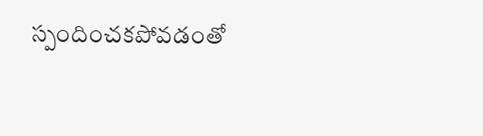స్పందించకపోవడంతో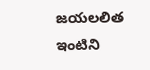జయలలిత ఇంటిని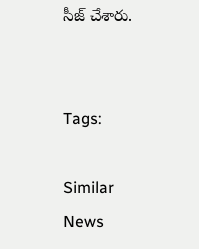సీజ్ చేశారు.


Tags:

Similar News